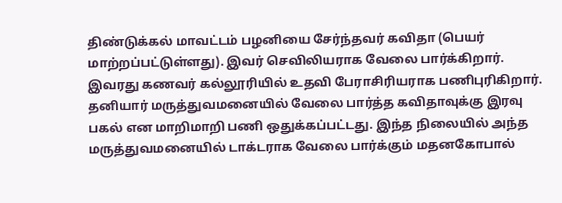திண்டுக்கல் மாவட்டம் பழனியை சேர்ந்தவர் கவிதா (பெயர் மாற்றப்பட்டுள்ளது). இவர் செவிலியராக வேலை பார்க்கிறார். இவரது கணவர் கல்லூரியில் உதவி பேராசிரியராக பணிபுரிகிறார். தனியார் மருத்துவமனையில் வேலை பார்த்த கவிதாவுக்கு இரவு பகல் என மாறிமாறி பணி ஒதுக்கப்பட்டது. இந்த நிலையில் அந்த மருத்துவமனையில் டாக்டராக வேலை பார்க்கும் மதனகோபால்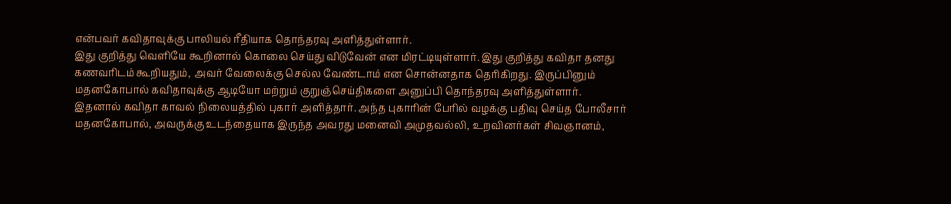என்பவர் கவிதாவுக்கு பாலியல் ரீதியாக தொந்தரவு அளித்துள்ளார்.
இது குறித்து வெளியே கூறினால் கொலை செய்து விடுவேன் என மிரட்டியுள்ளார். இது குறித்து கவிதா தனது கணவரிடம் கூறியதும், அவர் வேலைக்கு செல்ல வேண்டாம் என சொன்னதாக தெரிகிறது. இருப்பினும் மதனகோபால் கவிதாவுக்கு ஆடியோ மற்றும் குறுஞ்செய்திகளை அனுப்பி தொந்தரவு அளித்துள்ளார்.
இதனால் கவிதா காவல் நிலையத்தில் புகார் அளித்தார். அந்த புகாரின் பேரில் வழக்கு பதிவு செய்த போலீசார் மதனகோபால், அவருக்கு உடந்தையாக இருந்த அவரது மனைவி அமுதவல்லி, உறவினர்கள் சிவஞானம்,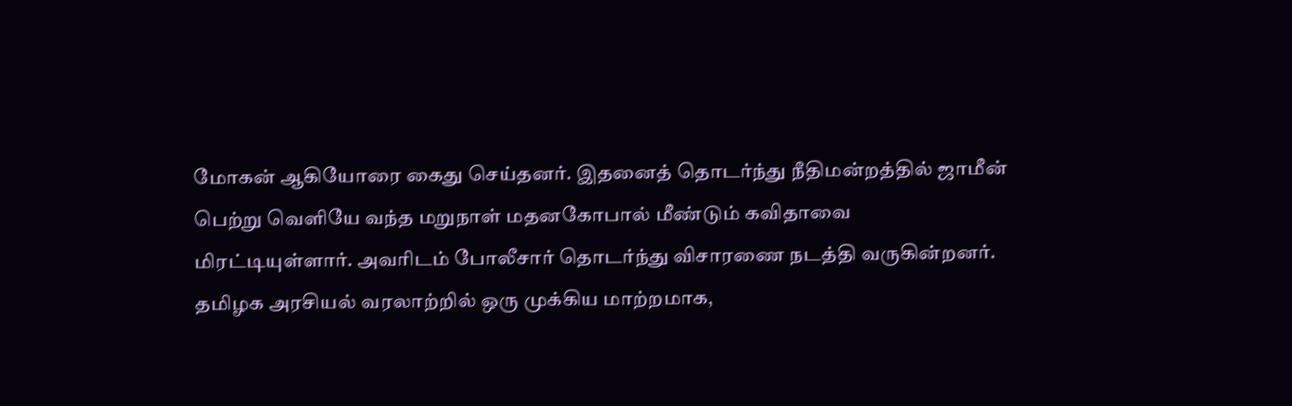மோகன் ஆகியோரை கைது செய்தனர். இதனைத் தொடர்ந்து நீதிமன்றத்தில் ஜாமீன் பெற்று வெளியே வந்த மறுநாள் மதனகோபால் மீண்டும் கவிதாவை மிரட்டியுள்ளார். அவரிடம் போலீசார் தொடர்ந்து விசாரணை நடத்தி வருகின்றனர்.
தமிழக அரசியல் வரலாற்றில் ஒரு முக்கிய மாற்றமாக,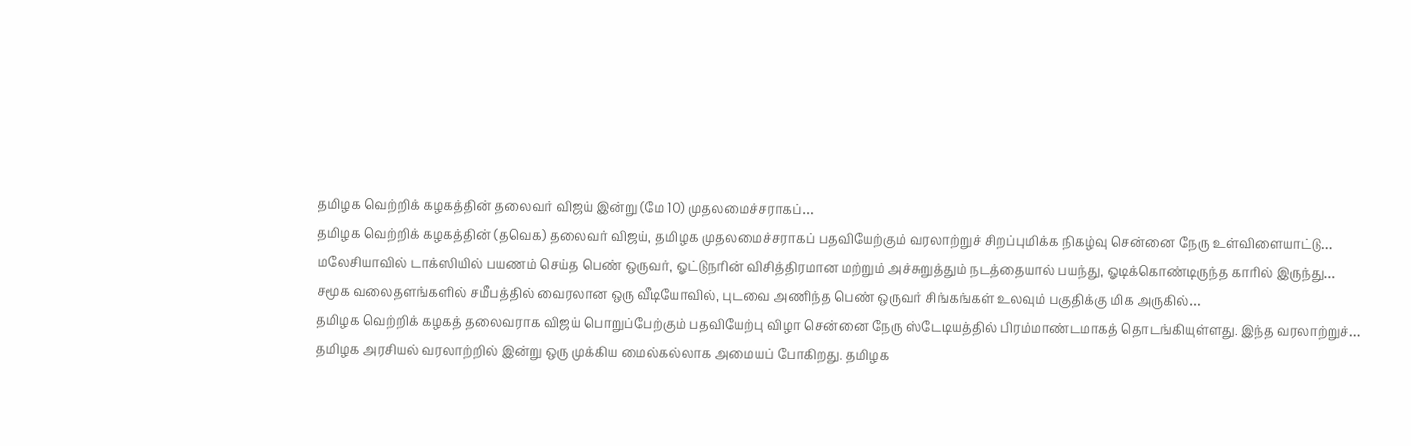தமிழக வெற்றிக் கழகத்தின் தலைவர் விஜய் இன்று (மே 10) முதலமைச்சராகப்…
தமிழக வெற்றிக் கழகத்தின் (தவெக) தலைவர் விஜய், தமிழக முதலமைச்சராகப் பதவியேற்கும் வரலாற்றுச் சிறப்புமிக்க நிகழ்வு சென்னை நேரு உள்விளையாட்டு…
மலேசியாவில் டாக்ஸியில் பயணம் செய்த பெண் ஒருவர், ஓட்டுநரின் விசித்திரமான மற்றும் அச்சுறுத்தும் நடத்தையால் பயந்து, ஓடிக்கொண்டிருந்த காரில் இருந்து…
சமூக வலைதளங்களில் சமீபத்தில் வைரலான ஒரு வீடியோவில், புடவை அணிந்த பெண் ஒருவர் சிங்கங்கள் உலவும் பகுதிக்கு மிக அருகில்…
தமிழக வெற்றிக் கழகத் தலைவராக விஜய் பொறுப்பேற்கும் பதவியேற்பு விழா சென்னை நேரு ஸ்டேடியத்தில் பிரம்மாண்டமாகத் தொடங்கியுள்ளது. இந்த வரலாற்றுச்…
தமிழக அரசியல் வரலாற்றில் இன்று ஒரு முக்கிய மைல்கல்லாக அமையப் போகிறது. தமிழக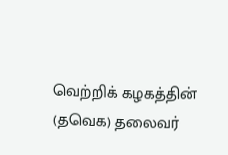வெற்றிக் கழகத்தின் (தவெக) தலைவர்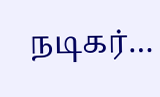நடிகர்…